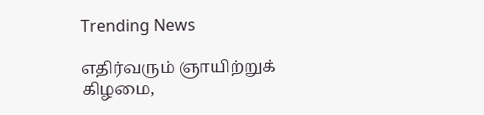Trending News

எதிர்வரும் ஞாயிற்றுக் கிழமை,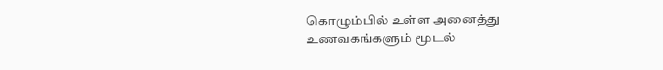கொழும்பில் உள்ள அனைத்து உணவகங்களும் மூடல்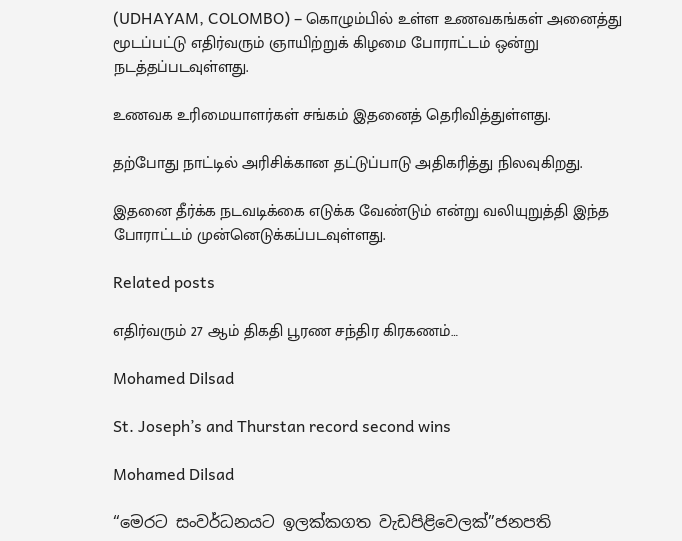(UDHAYAM, COLOMBO) – கொழும்பில் உள்ள உணவகங்கள் அனைத்து மூடப்பட்டு எதிர்வரும் ஞாயிற்றுக் கிழமை போராட்டம் ஒன்று நடத்தப்படவுள்ளது.

உணவக உரிமையாளர்கள் சங்கம் இதனைத் தெரிவித்துள்ளது.

தற்போது நாட்டில் அரிசிக்கான தட்டுப்பாடு அதிகரித்து நிலவுகிறது.

இதனை தீர்க்க நடவடிக்கை எடுக்க வேண்டும் என்று வலியுறுத்தி இந்த போராட்டம் முன்னெடுக்கப்படவுள்ளது.

Related posts

எதிர்வரும் 27 ஆம் திகதி பூரண சந்திர கிரகணம்…

Mohamed Dilsad

St. Joseph’s and Thurstan record second wins

Mohamed Dilsad

“මෙරට සංවර්ධනයට ඉලක්කගත වැඩපිළිවෙලක්”ජනපති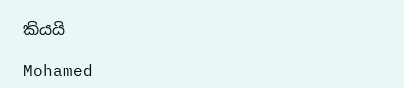කියයි

Mohamed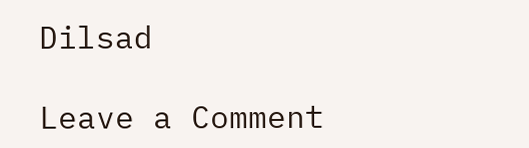Dilsad

Leave a Comment